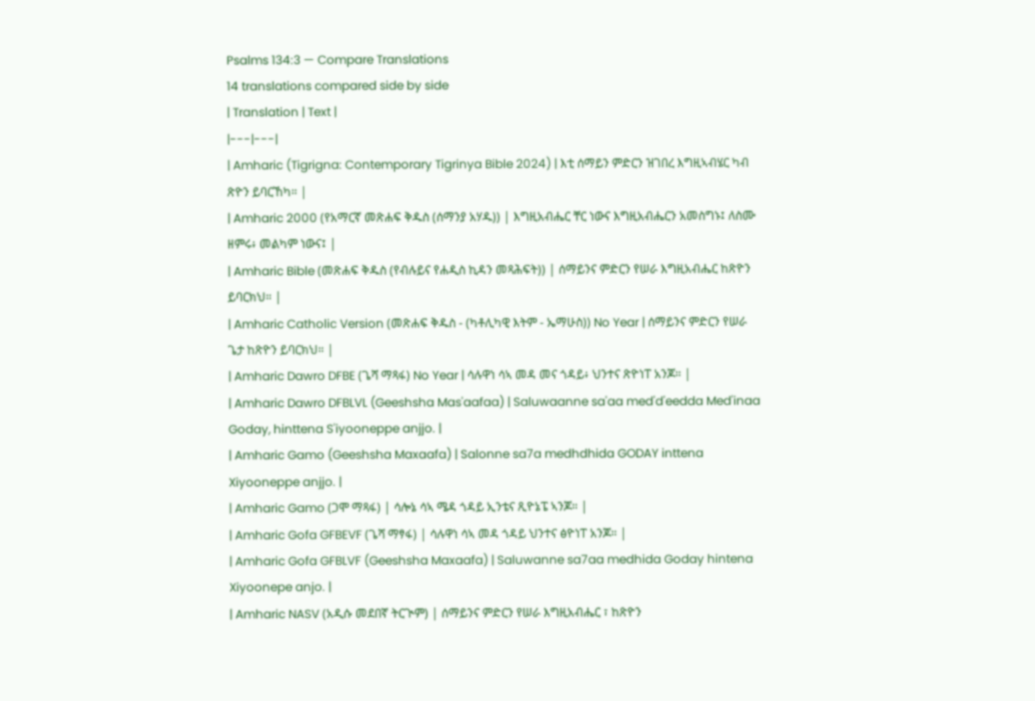Psalms 134:3 — Compare Translations
14 translations compared side by side
| Translation | Text |
|---|---|
| Amharic (Tigrigna: Contemporary Tigrinya Bible 2024) | እቲ ሰማይን ምድርን ዝገበረ እግዚኣብሄር ካብ ጽዮን ይባርኸካ። |
| Amharic 2000 (የአማርኛ መጽሐፍ ቅዱስ (ሰማንያ አሃዱ)) | እግዚአብሔር ቸር ነውና እግዚአብሔርን አመስግኑ፤ ለስሙ ዘምሩ፥ መልካም ነውና፤ |
| Amharic Bible (መጽሐፍ ቅዱስ (የብሉይና የሐዲስ ኪዳን መጻሕፍት)) | ሰማይንና ምድርን የሠራ እግዚአብሔር ከጽዮን ይባርክህ። |
| Amharic Catholic Version (መጽሐፍ ቅዱስ - (ካቶሊካዊ እትም - ኤማሁስ)) No Year | ሰማይንና ምድርን የሠራ ጌታ ከጽዮን ይባርክህ። |
| Amharic Dawro DFBE (ጌሻ ማጻፋ) No Year | ሳሉዋነ ሳኣ መዳ መና ጎዳይ፥ ህንተና ጽዮነፐ አንጆ። |
| Amharic Dawro DFBLVL (Geeshsha Mas'aafaa) | Saluwaanne sa'aa med'd'eedda Med'inaa Goday, hinttena S'iyooneppe anjjo. |
| Amharic Gamo (Geeshsha Maxaafa) | Salonne sa7a medhdhida GODAY inttena Xiyooneppe anjjo. |
| Amharic Gamo (ጋሞ ማጻፋ) | ሳሎኔ ሳኣ ሜዳ ጎዳይ ኢንቴና ጺዮኔፔ ኣንጆ። |
| Amharic Gofa GFBEVF (ጌሻ ማፃፋ) | ሳሉዋነ ሳኣ መዳ ጎዳይ ህንተና ፅዮነፐ አንጆ። |
| Amharic Gofa GFBLVF (Geeshsha Maxaafa) | Saluwanne sa7aa medhida Goday hintena Xiyoonepe anjo. |
| Amharic NASV (አዲሱ መደበኛ ትርጒም) | ሰማይንና ምድርን የሠራ እግዚአብሔር ፣ ከጽዮን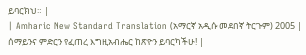ይባርክህ። |
| Amharic New Standard Translation (አማርኛ አዲሱ መደበኛ ትርጉም) 2005 | ሰማይንና ምድርን የፈጠረ እግዚአብሔር ከጽዮን ይባርካችሁ! |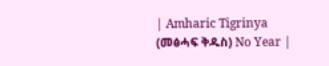| Amharic Tigrinya (መፅሓፍ ቅዱስ) No Year |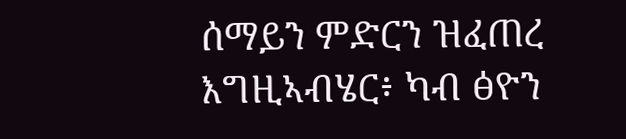ሰማይን ምድርን ዝፈጠረ እግዚኣብሄር፥ ካብ ፅዮን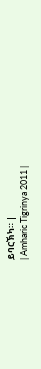ይባርኽካ። |
| Amharic Tigrinya 2011 |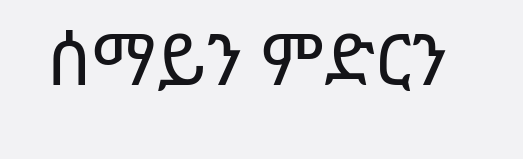ሰማይን ምድርን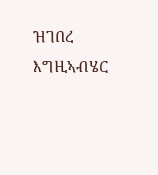ዝገበረ እግዚኣብሄር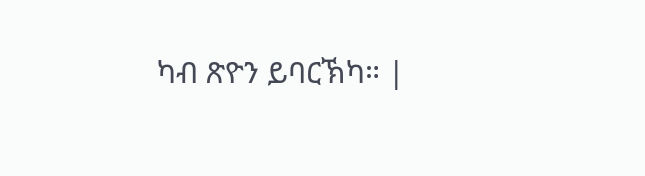ካብ ጽዮን ይባርኽካ። |